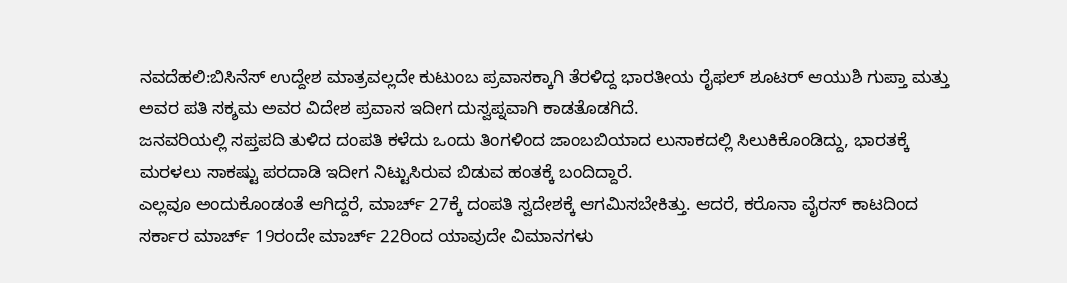ನವದೆಹಲಿ:ಬಿಸಿನೆಸ್ ಉದ್ದೇಶ ಮಾತ್ರವಲ್ಲದೇ ಕುಟುಂಬ ಪ್ರವಾಸಕ್ಕಾಗಿ ತೆರಳಿದ್ದ ಭಾರತೀಯ ರೈಫಲ್ ಶೂಟರ್ ಆಯುಶಿ ಗುಪ್ತಾ ಮತ್ತು ಅವರ ಪತಿ ಸಕ್ಶಮ ಅವರ ವಿದೇಶ ಪ್ರವಾಸ ಇದೀಗ ದುಸ್ವಪ್ನವಾಗಿ ಕಾಡತೊಡಗಿದೆ.
ಜನವರಿಯಲ್ಲಿ ಸಪ್ತಪದಿ ತುಳಿದ ದಂಪತಿ ಕಳೆದು ಒಂದು ತಿಂಗಳಿಂದ ಜಾಂಬಬಿಯಾದ ಲುಸಾಕದಲ್ಲಿ ಸಿಲುಕಿಕೊಂಡಿದ್ದು, ಭಾರತಕ್ಕೆ ಮರಳಲು ಸಾಕಷ್ಟು ಪರದಾಡಿ ಇದೀಗ ನಿಟ್ಟುಸಿರುವ ಬಿಡುವ ಹಂತಕ್ಕೆ ಬಂದಿದ್ದಾರೆ.
ಎಲ್ಲವೂ ಅಂದುಕೊಂಡಂತೆ ಆಗಿದ್ದರೆ, ಮಾರ್ಚ್ 27ಕ್ಕೆ ದಂಪತಿ ಸ್ವದೇಶಕ್ಕೆ ಆಗಮಿಸಬೇಕಿತ್ತು. ಆದರೆ, ಕರೊನಾ ವೈರಸ್ ಕಾಟದಿಂದ ಸರ್ಕಾರ ಮಾರ್ಚ್ 19ರಂದೇ ಮಾರ್ಚ್ 22ರಿಂದ ಯಾವುದೇ ವಿಮಾನಗಳು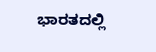ಭಾರತದಲ್ಲಿ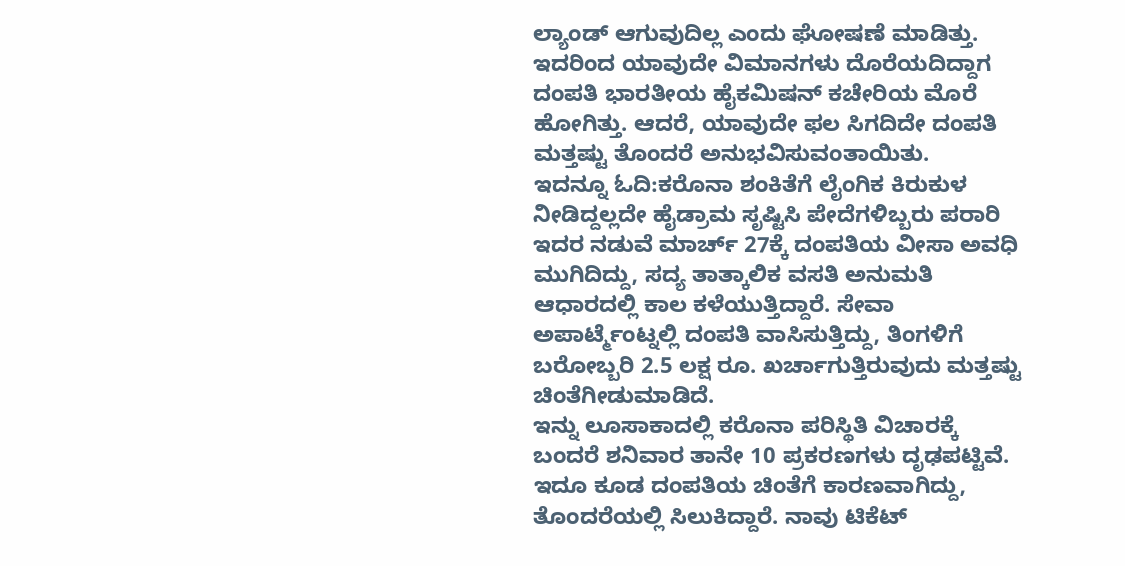ಲ್ಯಾಂಡ್ ಆಗುವುದಿಲ್ಲ ಎಂದು ಘೋಷಣೆ ಮಾಡಿತ್ತು. ಇದರಿಂದ ಯಾವುದೇ ವಿಮಾನಗಳು ದೊರೆಯದಿದ್ದಾಗ ದಂಪತಿ ಭಾರತೀಯ ಹೈಕಮಿಷನ್ ಕಚೇರಿಯ ಮೊರೆ ಹೋಗಿತ್ತು. ಆದರೆ, ಯಾವುದೇ ಫಲ ಸಿಗದಿದೇ ದಂಪತಿ ಮತ್ತಷ್ಟು ತೊಂದರೆ ಅನುಭವಿಸುವಂತಾಯಿತು.
ಇದನ್ನೂ ಓದಿ:ಕರೊನಾ ಶಂಕಿತೆಗೆ ಲೈಂಗಿಕ ಕಿರುಕುಳ ನೀಡಿದ್ದಲ್ಲದೇ ಹೈಡ್ರಾಮ ಸೃಷ್ಟಿಸಿ ಪೇದೆಗಳಿಬ್ಬರು ಪರಾರಿ
ಇದರ ನಡುವೆ ಮಾರ್ಚ್ 27ಕ್ಕೆ ದಂಪತಿಯ ವೀಸಾ ಅವಧಿ ಮುಗಿದಿದ್ದು, ಸದ್ಯ ತಾತ್ಕಾಲಿಕ ವಸತಿ ಅನುಮತಿ ಆಧಾರದಲ್ಲಿ ಕಾಲ ಕಳೆಯುತ್ತಿದ್ದಾರೆ. ಸೇವಾ ಅಪಾರ್ಟ್ಮೆಂಟ್ನಲ್ಲಿ ದಂಪತಿ ವಾಸಿಸುತ್ತಿದ್ದು, ತಿಂಗಳಿಗೆ ಬರೋಬ್ಬರಿ 2.5 ಲಕ್ಷ ರೂ. ಖರ್ಚಾಗುತ್ತಿರುವುದು ಮತ್ತಷ್ಟು ಚಿಂತೆಗೀಡುಮಾಡಿದೆ.
ಇನ್ನು ಲೂಸಾಕಾದಲ್ಲಿ ಕರೊನಾ ಪರಿಸ್ಥಿತಿ ವಿಚಾರಕ್ಕೆ ಬಂದರೆ ಶನಿವಾರ ತಾನೇ 10 ಪ್ರಕರಣಗಳು ದೃಢಪಟ್ಟಿವೆ. ಇದೂ ಕೂಡ ದಂಪತಿಯ ಚಿಂತೆಗೆ ಕಾರಣವಾಗಿದ್ದು, ತೊಂದರೆಯಲ್ಲಿ ಸಿಲುಕಿದ್ದಾರೆ. ನಾವು ಟಿಕೆಟ್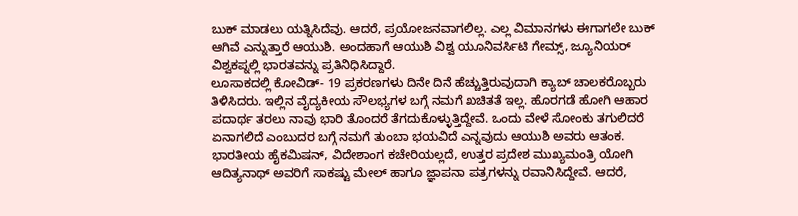ಬುಕ್ ಮಾಡಲು ಯತ್ನಿಸಿದೆವು. ಆದರೆ, ಪ್ರಯೋಜನವಾಗಲಿಲ್ಲ. ಎಲ್ಲ ವಿಮಾನಗಳು ಈಗಾಗಲೇ ಬುಕ್ ಆಗಿವೆ ಎನ್ನುತ್ತಾರೆ ಆಯುಶಿ. ಅಂದಹಾಗೆ ಆಯುಶಿ ವಿಶ್ವ ಯೂನಿವರ್ಸಿಟಿ ಗೇಮ್ಸ್, ಜ್ಯೂನಿಯರ್ ವಿಶ್ವಕಪ್ನಲ್ಲಿ ಭಾರತವನ್ನು ಪ್ರತಿನಿಧಿಸಿದ್ದಾರೆ.
ಲೂಸಾಕದಲ್ಲಿ ಕೋವಿಡ್- 19 ಪ್ರಕರಣಗಳು ದಿನೇ ದಿನೆ ಹೆಚ್ಚುತ್ತಿರುವುದಾಗಿ ಕ್ಯಾಬ್ ಚಾಲಕರೊಬ್ಬರು ತಿಳಿಸಿದರು. ಇಲ್ಲಿನ ವೈದ್ಯಕೀಯ ಸೌಲಭ್ಯಗಳ ಬಗ್ಗೆ ನಮಗೆ ಖಚಿತತೆ ಇಲ್ಲ. ಹೊರಗಡೆ ಹೋಗಿ ಆಹಾರ ಪದಾರ್ಥ ತರಲು ನಾವು ಭಾರಿ ತೊಂದರೆ ತೆಗದುಕೊಳ್ಳುತ್ತಿದ್ದೇವೆ. ಒಂದು ವೇಳೆ ಸೋಂಕು ತಗುಲಿದರೆ ಏನಾಗಲಿದೆ ಎಂಬುದರ ಬಗ್ಗೆ ನಮಗೆ ತುಂಬಾ ಭಯವಿದೆ ಎನ್ನವುದು ಆಯುಶಿ ಅವರು ಆತಂಕ.
ಭಾರತೀಯ ಹೈಕಮಿಷನ್, ವಿದೇಶಾಂಗ ಕಚೇರಿಯಲ್ಲದೆ, ಉತ್ತರ ಪ್ರದೇಶ ಮುಖ್ಯಮಂತ್ರಿ ಯೋಗಿ ಆದಿತ್ಯನಾಥ್ ಅವರಿಗೆ ಸಾಕಷ್ಟು ಮೇಲ್ ಹಾಗೂ ಜ್ಞಾಪನಾ ಪತ್ರಗಳನ್ನು ರವಾನಿಸಿದ್ದೇವೆ. ಆದರೆ,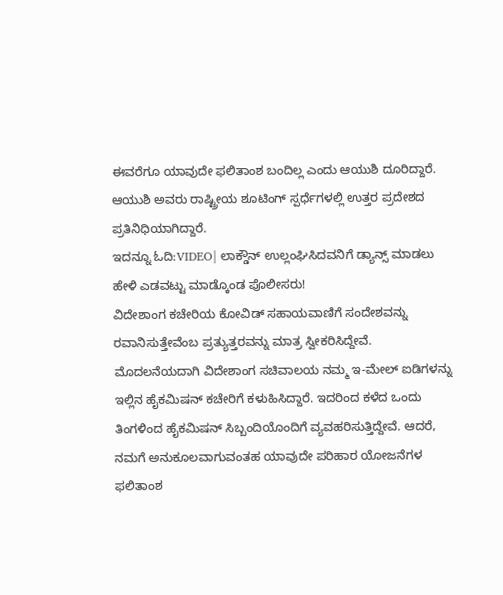ಈವರೆಗೂ ಯಾವುದೇ ಫಲಿತಾಂಶ ಬಂದಿಲ್ಲ ಎಂದು ಆಯುಶಿ ದೂರಿದ್ದಾರೆ. ಆಯುಶಿ ಅವರು ರಾಷ್ಟ್ರೀಯ ಶೂಟಿಂಗ್ ಸ್ಪರ್ಧೆಗಳಲ್ಲಿ ಉತ್ತರ ಪ್ರದೇಶದ ಪ್ರತಿನಿಧಿಯಾಗಿದ್ದಾರೆ.
ಇದನ್ನೂ ಓದಿ:VIDEO| ಲಾಕ್ಡೌನ್ ಉಲ್ಲಂಘಿಸಿದವನಿಗೆ ಡ್ಯಾನ್ಸ್ ಮಾಡಲು ಹೇಳಿ ಎಡವಟ್ಟು ಮಾಡ್ಕೊಂಡ ಪೊಲೀಸರು!
ವಿದೇಶಾಂಗ ಕಚೇರಿಯ ಕೋವಿಡ್ ಸಹಾಯವಾಣಿಗೆ ಸಂದೇಶವನ್ನು ರವಾನಿಸುತ್ತೇವೆಂಬ ಪ್ರತ್ಯುತ್ತರವನ್ನು ಮಾತ್ರ ಸ್ವೀಕರಿಸಿದ್ದೇವೆ. ಮೊದಲನೆಯದಾಗಿ ವಿದೇಶಾಂಗ ಸಚಿವಾಲಯ ನಮ್ಮ ಇ-ಮೇಲ್ ಐಡಿಗಳನ್ನು ಇಲ್ಲಿನ ಹೈಕಮಿಷನ್ ಕಚೇರಿಗೆ ಕಳುಹಿಸಿದ್ದಾರೆ. ಇದರಿಂದ ಕಳೆದ ಒಂದು ತಿಂಗಳಿಂದ ಹೈಕಮಿಷನ್ ಸಿಬ್ಬಂದಿಯೊಂದಿಗೆ ವ್ಯವಹರಿಸುತ್ತಿದ್ದೇವೆ. ಆದರೆ, ನಮಗೆ ಅನುಕೂಲವಾಗುವಂತಹ ಯಾವುದೇ ಪರಿಹಾರ ಯೋಜನೆಗಳ ಫಲಿತಾಂಶ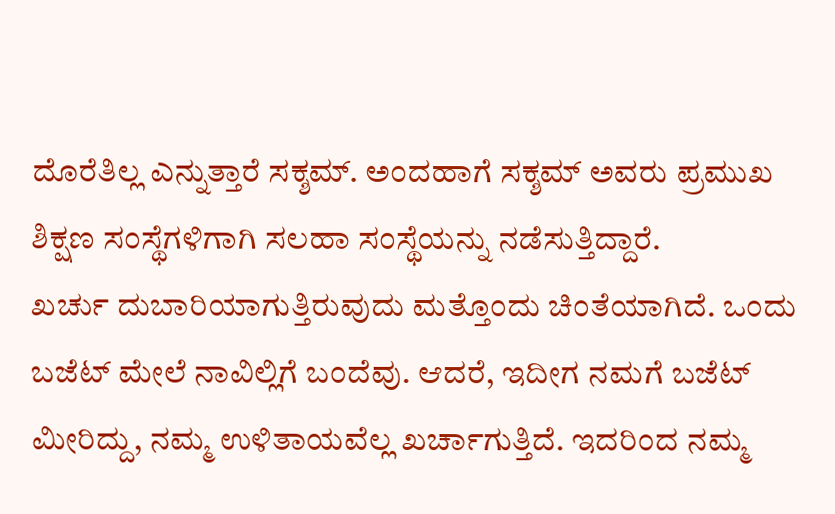ದೊರೆತಿಲ್ಲ ಎನ್ನುತ್ತಾರೆ ಸಕ್ಶಮ್. ಅಂದಹಾಗೆ ಸಕ್ಶಮ್ ಅವರು ಪ್ರಮುಖ ಶಿಕ್ಷಣ ಸಂಸ್ಥೆಗಳಿಗಾಗಿ ಸಲಹಾ ಸಂಸ್ಥೆಯನ್ನು ನಡೆಸುತ್ತಿದ್ದಾರೆ.
ಖರ್ಚು ದುಬಾರಿಯಾಗುತ್ತಿರುವುದು ಮತ್ತೊಂದು ಚಿಂತೆಯಾಗಿದೆ. ಒಂದು ಬಜೆಟ್ ಮೇಲೆ ನಾವಿಲ್ಲಿಗೆ ಬಂದೆವು. ಆದರೆ, ಇದೀಗ ನಮಗೆ ಬಜೆಟ್ ಮೀರಿದ್ದು, ನಮ್ಮ ಉಳಿತಾಯವೆಲ್ಲ ಖರ್ಚಾಗುತ್ತಿದೆ. ಇದರಿಂದ ನಮ್ಮ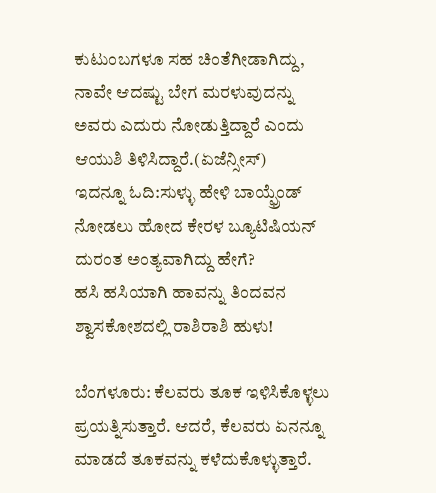ಕುಟುಂಬಗಳೂ ಸಹ ಚಿಂತೆಗೀಡಾಗಿದ್ದು, ನಾವೇ ಆದಷ್ಟು ಬೇಗ ಮರಳುವುದನ್ನು ಅವರು ಎದುರು ನೋಡುತ್ತಿದ್ದಾರೆ ಎಂದು ಆಯುಶಿ ತಿಳಿಸಿದ್ದಾರೆ.(ಏಜೆನ್ಸೀಸ್)
ಇದನ್ನೂ ಓದಿ:ಸುಳ್ಳು ಹೇಳಿ ಬಾಯ್ಫ್ರೆಂಡ್ ನೋಡಲು ಹೋದ ಕೇರಳ ಬ್ಯೂಟಿಷಿಯನ್ ದುರಂತ ಅಂತ್ಯವಾಗಿದ್ದು ಹೇಗೆ?
ಹಸಿ ಹಸಿಯಾಗಿ ಹಾವನ್ನು ತಿಂದವನ ಶ್ವಾಸಕೋಶದಲ್ಲಿ ರಾಶಿರಾಶಿ ಹುಳು!

ಬೆಂಗಳೂರು: ಕೆಲವರು ತೂಕ ಇಳಿಸಿಕೊಳ್ಳಲು ಪ್ರಯತ್ನಿಸುತ್ತಾರೆ. ಆದರೆ, ಕೆಲವರು ಏನನ್ನೂ ಮಾಡದೆ ತೂಕವನ್ನು ಕಳೆದುಕೊಳ್ಳುತ್ತಾರೆ.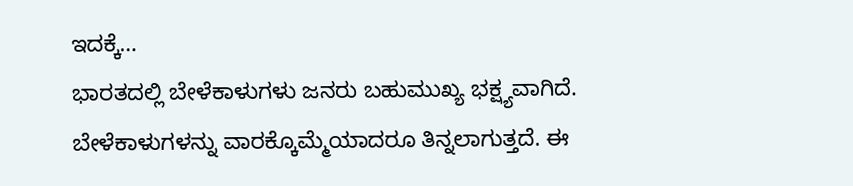ಇದಕ್ಕೆ…
ಭಾರತದಲ್ಲಿ ಬೇಳೆಕಾಳುಗಳು ಜನರು ಬಹುಮುಖ್ಯ ಭಕ್ಷ್ಯವಾಗಿದೆ. ಬೇಳೆಕಾಳುಗಳನ್ನು ವಾರಕ್ಕೊಮ್ಮೆಯಾದರೂ ತಿನ್ನಲಾಗುತ್ತದೆ. ಈ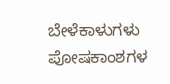ಬೇಳೆಕಾಳುಗಳು ಪೋಷಕಾಂಶಗಳ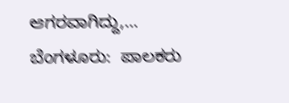ಆಗರವಾಗಿದ್ದು,…
ಬೆಂಗಳೂರು:  ಪಾಲಕರು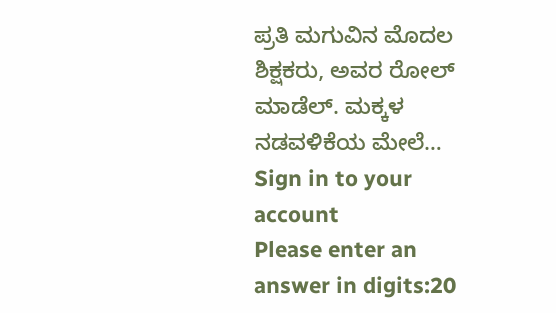ಪ್ರತಿ ಮಗುವಿನ ಮೊದಲ ಶಿಕ್ಷಕರು, ಅವರ ರೋಲ್ ಮಾಡೆಲ್. ಮಕ್ಕಳ ನಡವಳಿಕೆಯ ಮೇಲೆ…
Sign in to your account
Please enter an answer in digits:20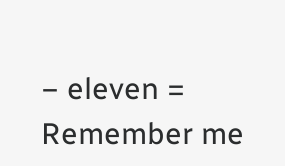− eleven =
Remember me